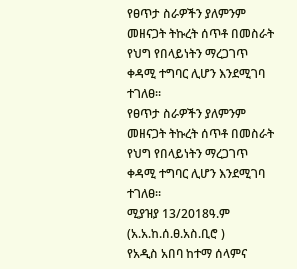የፀጥታ ስራዎችን ያለምንም መዘናጋት ትኩረት ሰጥቶ በመስራት የህግ የበላይነትን ማረጋገጥ ቀዳሚ ተግባር ሊሆን እንደሚገባ ተገለፀ።
የፀጥታ ስራዎችን ያለምንም መዘናጋት ትኩረት ሰጥቶ በመስራት የህግ የበላይነትን ማረጋገጥ ቀዳሚ ተግባር ሊሆን እንደሚገባ ተገለፀ።
ሚያዝያ 13/2018ዓ.ም (አ.አ.ከ.ሰ.ፀ.አስ.ቢሮ )
የአዲስ አበባ ከተማ ሰላምና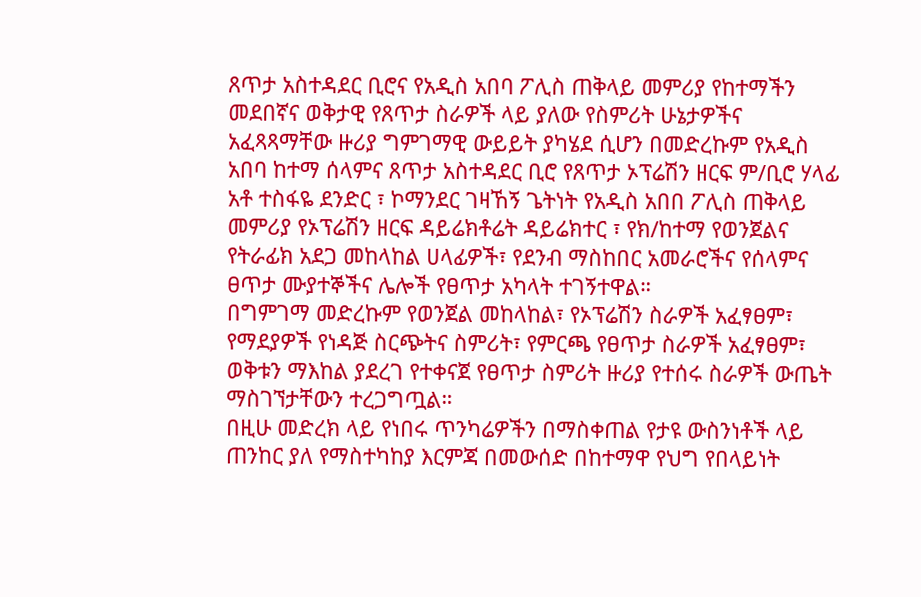ጸጥታ አስተዳደር ቢሮና የአዲስ አበባ ፖሊስ ጠቅላይ መምሪያ የከተማችን መደበኛና ወቅታዊ የጸጥታ ስራዎች ላይ ያለው የስምሪት ሁኔታዎችና አፈጻጻማቸው ዙሪያ ግምገማዊ ውይይት ያካሄደ ሲሆን በመድረኩም የአዲስ አበባ ከተማ ሰላምና ጸጥታ አስተዳደር ቢሮ የጸጥታ ኦፕሬሽን ዘርፍ ም/ቢሮ ሃላፊ አቶ ተስፋዬ ደንድር ፣ ኮማንደር ገዛኸኝ ጌትነት የአዲስ አበበ ፖሊስ ጠቅላይ መምሪያ የኦፕሬሽን ዘርፍ ዳይሬክቶሬት ዳይሬክተር ፣ የክ/ከተማ የወንጀልና የትራፊክ አደጋ መከላከል ሀላፊዎች፣ የደንብ ማስከበር አመራሮችና የሰላምና ፀጥታ ሙያተኞችና ሌሎች የፀጥታ አካላት ተገኝተዋል።
በግምገማ መድረኩም የወንጀል መከላከል፣ የኦፕሬሽን ስራዎች አፈፃፀም፣ የማደያዎች የነዳጅ ስርጭትና ስምሪት፣ የምርጫ የፀጥታ ስራዎች አፈፃፀም፣ ወቅቱን ማእከል ያደረገ የተቀናጀ የፀጥታ ስምሪት ዙሪያ የተሰሩ ስራዎች ውጤት ማስገኘታቸውን ተረጋግጧል።
በዚሁ መድረክ ላይ የነበሩ ጥንካሬዎችን በማስቀጠል የታዩ ውስንነቶች ላይ ጠንከር ያለ የማስተካከያ እርምጃ በመውሰድ በከተማዋ የህግ የበላይነት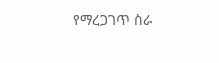የማረጋገጥ ስራ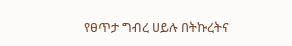የፀጥታ ግብረ ሀይሉ በትኩረትና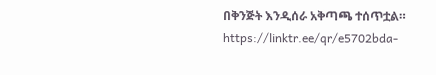በቅንጅት እንዲሰራ አቅጣጫ ተሰጥቷል።
https://linktr.ee/qr/e5702bda-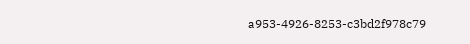a953-4926-8253-c3bd2f978c79